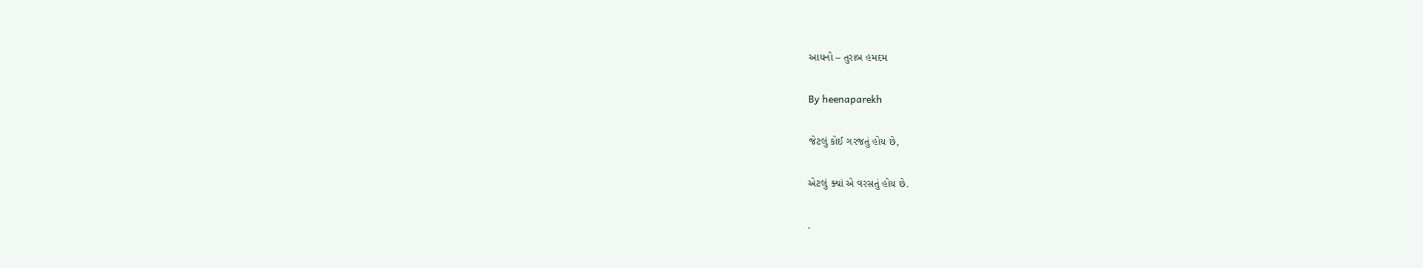આયનો – તુરાબ હમદમ

By heenaparekh

જેટલું કોઈ ગરજતું હોય છે,

એટલું ક્યાં એ વરસતું હોય છે.

.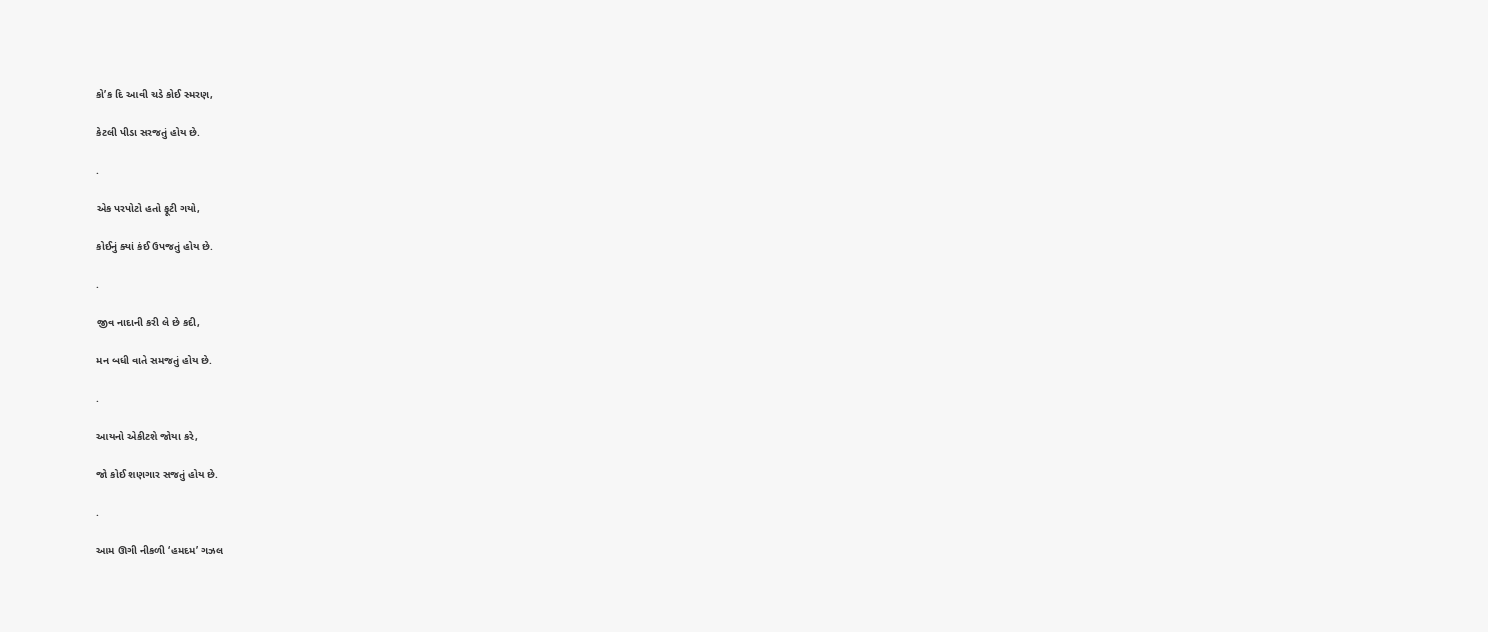કો’ક દિ આવી ચડે કોઈ સ્મરણ,

કેટલી પીડા સરજતું હોય છે.

.

એક પરપોટો હતો ફૂટી ગયો,

કોઈનું ક્યાં કંઈ ઉપજતું હોય છે.

.

જીવ નાદાની કરી લે છે કદી,

મન બધી વાતે સમજતું હોય છે.

.

આયનો એકીટશે જોયા કરે,

જો કોઈ શણગાર સજતું હોય છે.

.

આમ ઊગી નીકળી ‘હમદમ’ ગઝલ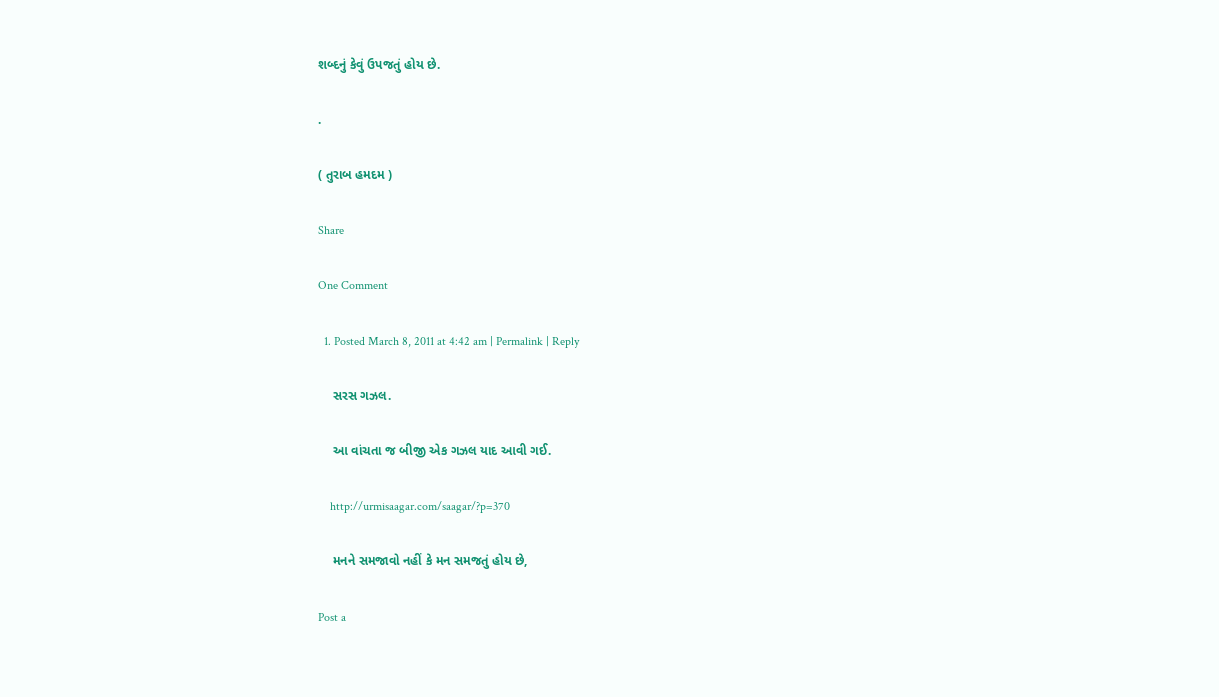શબ્દનું કેવું ઉપજતું હોય છે.

.

( તુરાબ હમદમ )

Share

One Comment

  1. Posted March 8, 2011 at 4:42 am | Permalink | Reply

    સરસ ગઝલ.

    આ વાંચતા જ બીજી એક ગઝલ યાદ આવી ગઈ.

    http://urmisaagar.com/saagar/?p=370

    મનને સમજાવો નહીં કે મન સમજતું હોય છે,

Post a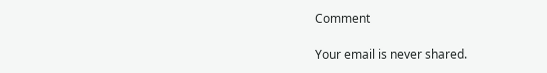Comment

Your email is never shared.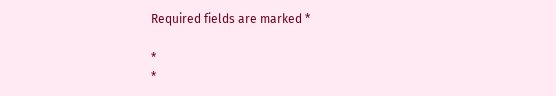Required fields are marked *

*
*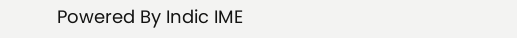Powered By Indic IME